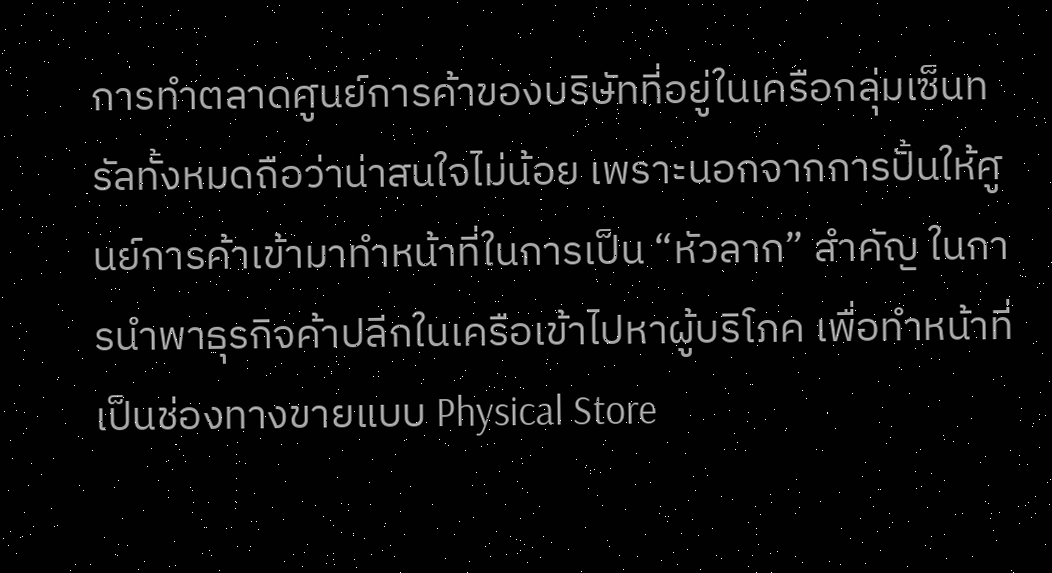การทำตลาดศูนย์การค้าของบริษัทที่อยู่ในเครือกลุ่มเซ็นทรัลทั้งหมดถือว่าน่าสนใจไม่น้อย เพราะนอกจากการปั้นให้ศูนย์การค้าเข้ามาทำหน้าที่ในการเป็น “หัวลาก” สำคัญ ในการนำพาธุรกิจค้าปลีกในเครือเข้าไปหาผู้บริโภค เพื่อทำหน้าที่เป็นช่องทางขายแบบ Physical Store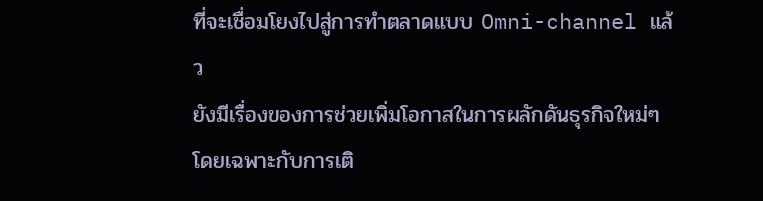ที่จะเชื่อมโยงไปสู่การทำตลาดแบบ Omni-channel แล้ว
ยังมีเรื่องของการช่วยเพิ่มโอกาสในการผลักดันธุรกิจใหม่ๆ โดยเฉพาะกับการเติ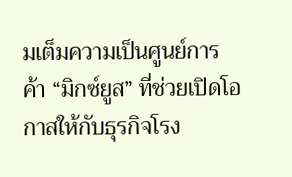มเต็มความเป็นศูนย์การค้า “มิกซ์ยูส” ที่ช่วยเปิดโอกาสให้กับธุรกิจโรง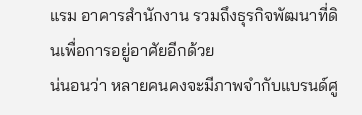แรม อาคารสำนักงาน รวมถึงธุรกิจพัฒนาที่ดินเพื่อการอยู่อาศัยอีกด้วย
น่นอนว่า หลายคนคงจะมีภาพจำกับแบรนด์ศู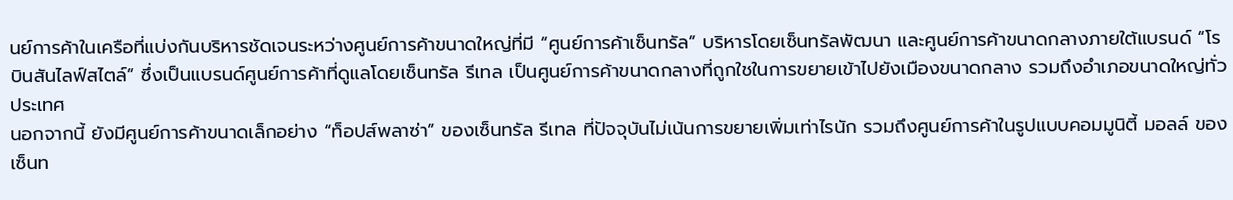นย์การค้าในเครือที่แบ่งกันบริหารชัดเจนระหว่างศูนย์การค้าขนาดใหญ่ที่มี “ศูนย์การค้าเซ็นทรัล” บริหารโดยเซ็นทรัลพัฒนา และศูนย์การค้าขนาดกลางภายใต้แบรนด์ “โรบินสันไลฟ์สไตล์” ซึ่งเป็นแบรนด์ศูนย์การค้าที่ดูแลโดยเซ็นทรัล รีเทล เป็นศูนย์การค้าขนาดกลางที่ถูกใชในการขยายเข้าไปยังเมืองขนาดกลาง รวมถึงอำเภอขนาดใหญ่ทั่วประเทศ
นอกจากนี้ ยังมีศูนย์การค้าขนาดเล็กอย่าง “ท็อปส์พลาซ่า” ของเซ็นทรัล รีเทล ที่ปัจจุบันไม่เน้นการขยายเพิ่มเท่าไรนัก รวมถึงศูนย์การค้าในรูปแบบคอมมูนิตี้ มอลล์ ของเซ็นท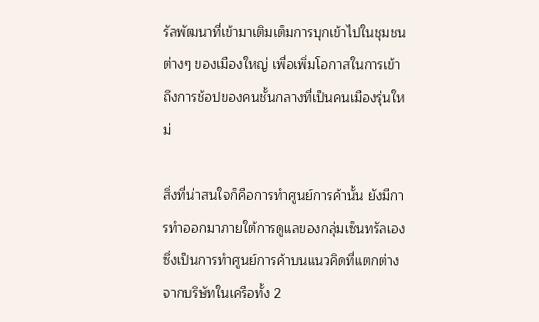รัลพัฒนาที่เข้ามาเติมเต็มการบุกเข้าไปในชุมชนต่างๆ ของเมืองใหญ่ เพื่อเพิ่มโอกาสในการเข้าถึงการช้อปของคนชั้นกลางที่เป็นคนเมืองรุ่นใหม่

สิ่งที่น่าสนใจก็คือการทำศูนย์การค้านั้น ยังมีการทำออกมาภายใต้การดูแลของกลุ่มเซ็นทรัลเอง ซึ่งเป็นการทำศูนย์การค้าบนแนวคิดที่แตกต่างจากบริษัทในเครือทั้ง 2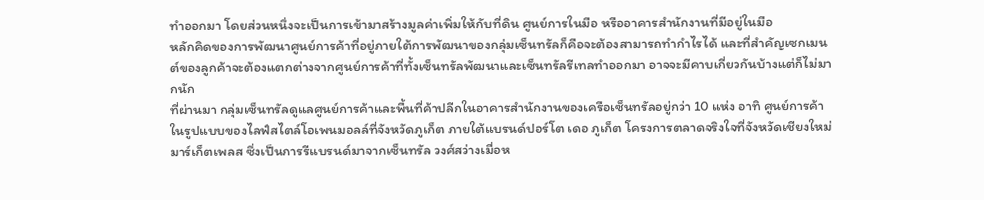ทำออกมา โดยส่วนหนึ่งจะเป็นการเข้ามาสร้างมูลค่าเพิ่มให้กับที่ดิน ศูนย์การในมือ หรืออาคารสำนักงานที่มีอยู่ในมือ
หลักคิดของการพัฒนาศูนย์การค้าที่อยู่ภายใต้การพัฒนาของกลุ่มเซ็นทรัลก็คือจะต้องสามารถทำกำไรได้ และที่สำคัญเซกเมนต์ของลูกค้าจะต้องแตกต่างจากศูนย์การค้าที่ทั้งเซ็นทรัลพัฒนาและเซ็นทรัลรีเทลทำออกมา อาจจะมีคาบเกี่ยวกันบ้างแต่ก็ไม่มากนัก
ที่ผ่านมา กลุ่มเซ็นทรัลดูแลศูนย์การค้าและพื้นที่ค้าปลีกในอาคารสำนักงานของเครือเซ็นทรัลอยู่กว่า 10 แห่ง อาทิ ศูนย์การค้าในรูปแบบของไลฟ์สไตล์โอเพนมอลล์ที่จังหวัดภูเก็ต ภายใต้แบรนด์ปอร์โต เดอ ภูเก็ต โครงการตลาดจริงใจที่จังหวัดเชียงใหม่ มาร์เก็ตเพลส ซึ่งเป็นการรีแบรนด์มาจากเซ็นทรัล วงศ์สว่างเมื่อห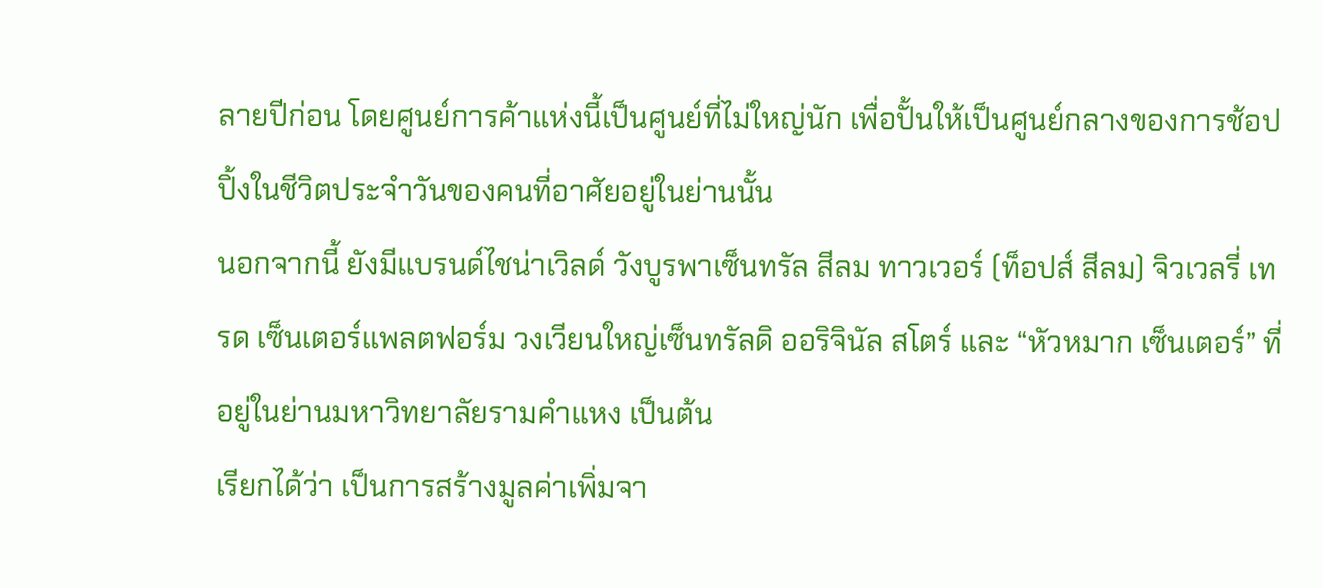ลายปีก่อน โดยศูนย์การค้าแห่งนี้เป็นศูนย์ที่ไม่ใหญ่นัก เพื่อปั้นให้เป็นศูนย์กลางของการช้อปปิ้งในชีวิตประจำวันของคนที่อาศัยอยู่ในย่านนั้น
นอกจากนี้ ยังมีแบรนด์ไชน่าเวิลด์ วังบูรพาเซ็นทรัล สีลม ทาวเวอร์ (ท็อปส์ สีลม) จิวเวลรี่ เทรด เซ็นเตอร์แพลตฟอร์ม วงเวียนใหญ่เซ็นทรัลดิ ออริจินัล สโตร์ และ “หัวหมาก เซ็นเตอร์” ที่อยู่ในย่านมหาวิทยาลัยรามคำแหง เป็นต้น
เรียกได้ว่า เป็นการสร้างมูลค่าเพิ่มจา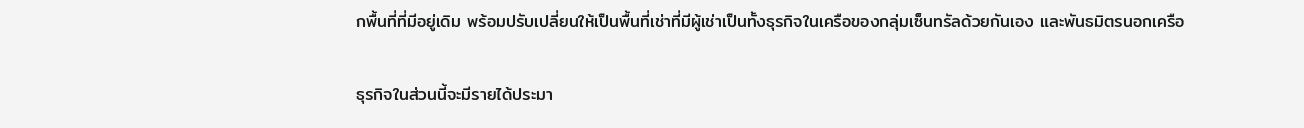กพื้นที่ที่มีอยู่เดิม พร้อมปรับเปลี่ยนให้เป็นพื้นที่เช่าที่มีผู้เช่าเป็นทั้งธุรกิจในเครือของกลุ่มเซ็นทรัลด้วยกันเอง และพันธมิตรนอกเครือ

ธุรกิจในส่วนนี้จะมีรายได้ประมา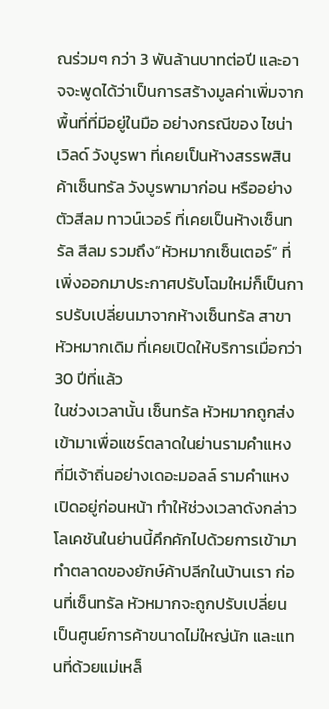ณร่วมๆ กว่า 3 พันล้านบาทต่อปี และอาจจะพูดได้ว่าเป็นการสร้างมูลค่าเพิ่มจากพื้นที่ที่มีอยู่ในมือ อย่างกรณีของ ไชน่าเวิลด์ วังบูรพา ที่เคยเป็นห้างสรรพสินค้าเซ็นทรัล วังบูรพามาก่อน หรืออย่างตัวสีลม ทาวน์เวอร์ ที่เคยเป็นห้างเซ็นทรัล สีลม รวมถึง“หัวหมากเซ็นเตอร์” ที่เพิ่งออกมาประกาศปรับโฉมใหม่ก็เป็นการปรับเปลี่ยนมาจากห้างเซ็นทรัล สาขาหัวหมากเดิม ที่เคยเปิดให้บริการเมื่อกว่า 30 ปีที่แล้ว
ในช่วงเวลานั้น เซ็นทรัล หัวหมากถูกส่งเข้ามาเพื่อแชร์ตลาดในย่านรามคำแหง ที่มีเจ้าถิ่นอย่างเดอะมอลล์ รามคำแหงเปิดอยู่ก่อนหน้า ทำให้ช่วงเวลาดังกล่าว โลเคชันในย่านนี้คึกคักไปด้วยการเข้ามาทำตลาดของยักษ์ค้าปลีกในบ้านเรา ก่อนที่เซ็นทรัล หัวหมากจะถูกปรับเปลี่ยนเป็นศูนย์การค้าขนาดไม่ใหญ่นัก และแทนที่ด้วยแม่เหล็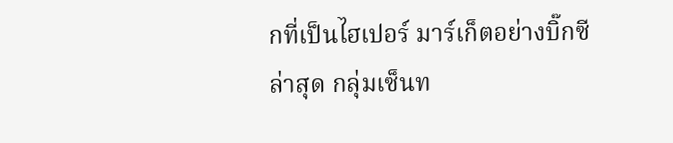กที่เป็นไฮเปอร์ มาร์เก็ตอย่างบิ๊กซี
ล่าสุด กลุ่มเซ็นท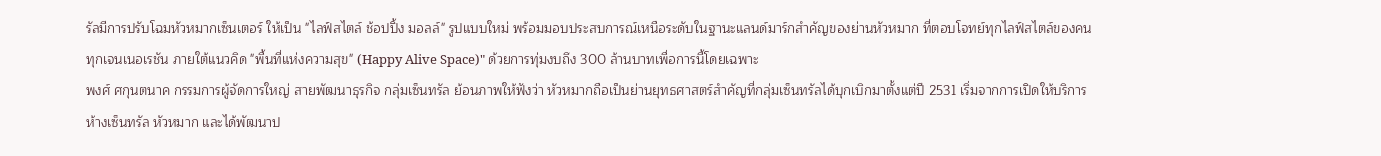รัลมีการปรับโฉมหัวหมากเซ็นเตอร์ ให้เป็น "ไลฟ์สไตล์ ช้อปปิ้ง มอลล์" รูปแบบใหม่ พร้อมมอบประสบการณ์เหนือระดับในฐานะแลนด์มาร์กสำคัญของย่านหัวหมาก ที่ตอบโจทย์ทุกไลฟ์สไตล์ของคนทุกเจนเนอเรชัน ภายใต้แนวคิด "พื้นที่แห่งความสุข" (Happy Alive Space)" ด้วยการทุ่มงบถึง 300 ล้านบาทเพื่อการนี้โดยเฉพาะ
พงศ์ ศกุนตนาค กรรมการผู้จัดการใหญ่ สายพัฒนาธุรกิจ กลุ่มเซ็นทรัล ย้อนภาพให้ฟังว่า หัวหมากถือเป็นย่านยุทธศาสตร์สำคัญที่กลุ่มเซ็นทรัลได้บุกเบิกมาตั้งแต่ปี 2531 เริ่มจากการเปิดให้บริการห้างเซ็นทรัล หัวหมาก และได้พัฒนาป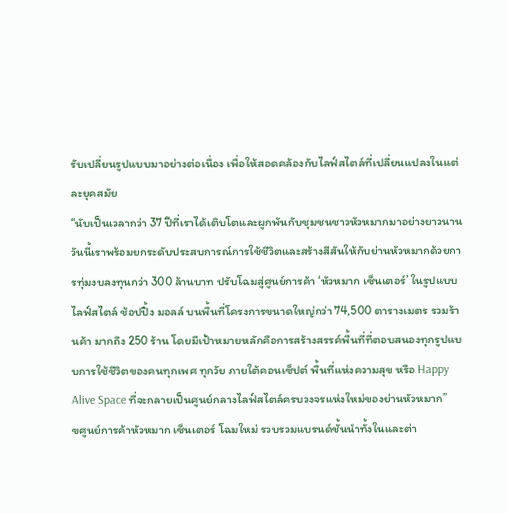รับเปลี่ยนรูปแบบมาอย่างต่อเนื่อง เพื่อให้สอดคล้องกับไลฟ์สไตล์ที่เปลี่ยนแปลงในแต่ละยุคสมัย
“นับเป็นเวลากว่า 37 ปีที่เราได้เติบโตและผูกพันกับชุมชนชาวหัวหมากมาอย่างยาวนาน วันนี้เราพร้อมยกระดับประสบการณ์การใช้ชีวิตและสร้างสีสันให้กับย่านหัวหมากด้วยการทุ่มงบลงทุนกว่า 300 ล้านบาท ปรับโฉมสู่ศูนย์การค้า ‘หัวหมาก เซ็นเตอร์’ ในรูปแบบไลฟ์สไตล์ ช้อปปิ้ง มอลล์ บนพื้นที่โครงการขนาดใหญ่กว่า 74,500 ตารางเมตร รวมร้านค้า มากถึง 250 ร้าน โดยมีเป้าหมายหลักคือการสร้างสรรค์พื้นที่ที่ตอบสนองทุกรูปแบบการใช้ชีวิตของคนทุกเพศ ทุกวัย ภายใต้คอนเซ็ปต์ พื้นที่แห่งความสุข หรือ Happy Alive Space ที่จะกลายเป็นศูนย์กลางไลฟ์สไตล์ครบวงจรแห่งใหม่ของย่านหัวหมาก”
ฃศูนย์การค้าหัวหมาก เซ็นเตอร์ โฉมใหม่ รวบรวมแบรนด์ชั้นนำทั้งในและต่า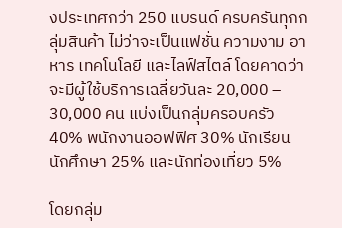งประเทศกว่า 250 แบรนด์ ครบครันทุกกลุ่มสินค้า ไม่ว่าจะเป็นแฟชั่น ความงาม อาหาร เทคโนโลยี และไลฟ์สไตล์ โดยคาดว่าจะมีผู้ใช้บริการเฉลี่ยวันละ 20,000 – 30,000 คน แบ่งเป็นกลุ่มครอบครัว 40% พนักงานออฟฟิศ 30% นักเรียน นักศึกษา 25% และนักท่องเที่ยว 5%

โดยกลุ่ม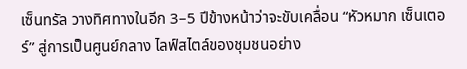เซ็นทรัล วางทิศทางในอีก 3–5 ปีข้างหน้าว่าจะขับเคลื่อน “หัวหมาก เซ็นเตอร์” สู่การเป็นศูนย์กลาง ไลฟ์สไตล์ของชุมชนอย่าง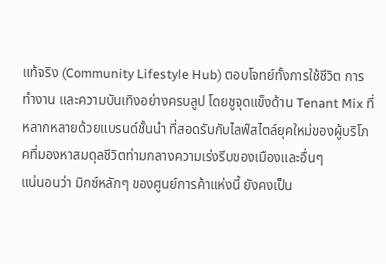แท้จริง (Community Lifestyle Hub) ตอบโจทย์ทั้งการใช้ชีวิต การทำงาน และความบันเทิงอย่างครบลูป โดยชูจุดแข็งด้าน Tenant Mix ที่หลากหลายด้วยแบรนด์ชั้นนำ ที่สอดรับกับไลฟ์สไตล์ยุคใหม่ของผู้บริโภคที่มองหาสมดุลชีวิตท่ามกลางความเร่งรีบของเมืองและอื่นๆ
แน่นอนว่า มิกซ์หลักๆ ของศูนย์การค้าแห่งนี้ ยังคงเป็น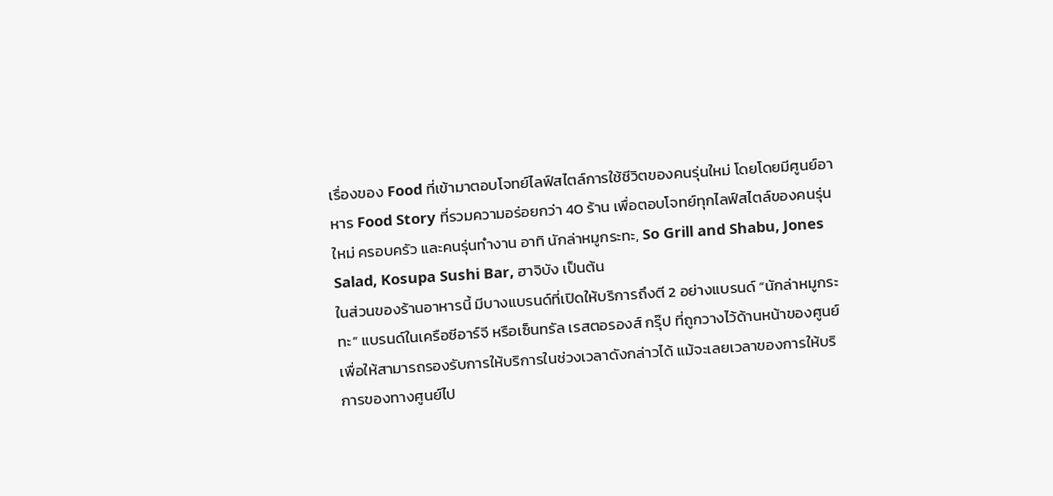เรื่องของ Food ที่เข้ามาตอบโจทย์ไลฟ์สไตล์การใช้ชีวิตของคนรุ่นใหม่ โดยโดยมีศูนย์อาหาร Food Story ที่รวมความอร่อยกว่า 40 ร้าน เพื่อตอบโจทย์ทุกไลฟ์สไตล์ของคนรุ่นใหม่ ครอบครัว และคนรุ่นทำงาน อาทิ นักล่าหมูกระทะ, So Grill and Shabu, Jones Salad, Kosupa Sushi Bar, ฮาจิบัง เป็นต้น
ในส่วนของร้านอาหารนี้ มีบางแบรนด์ที่เปิดให้บริการถึงตี 2 อย่างแบรนด์ “นักล่าหมูกระทะ” แบรนด์ในเครือซีอาร์จี หรือเซ็นทรัล เรสตอรองส์ กรุ๊ป ที่ถูกวางไว้ด้านหน้าของศูนย์ เพื่อให้สามารถรองรับการให้บริการในช่วงเวลาดังกล่าวได้ แม้จะเลยเวลาของการให้บริการของทางศูนย์ไป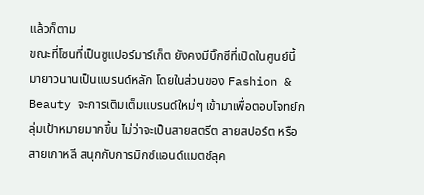แล้วก็ตาม
ขณะที่โซนที่เป็นซูแปอร์มาร์เก็ต ยังคงมีบิ๊กซีที่เปิดในศูนย์นี้มายาวนานเป็นแบรนด์หลัก โดยในส่วนของ Fashion & Beauty จะการเติมเต็มแบรนด์ใหม่ๆ เข้ามาเพื่อตอบโจทย์กลุ่มเป้าหมายมากขึ้น ไม่ว่าจะเป็นสายสตรีต สายสปอร์ต หรือสายเกาหลี สนุกกับการมิกซ์แอนด์แมตช์ลุค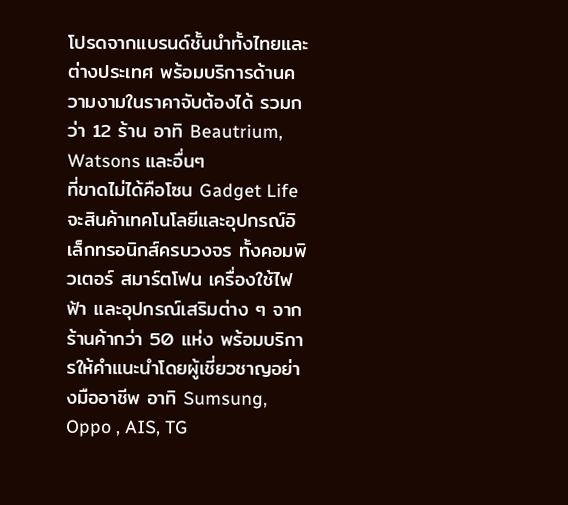โปรดจากแบรนด์ชั้นนำทั้งไทยและต่างประเทศ พร้อมบริการด้านความงามในราคาจับต้องได้ รวมกว่า 12 ร้าน อาทิ Beautrium, Watsons และอื่นๆ
ที่ขาดไม่ได้คือโซน Gadget Life จะสินค้าเทคโนโลยีและอุปกรณ์อิเล็กทรอนิกส์ครบวงจร ทั้งคอมพิวเตอร์ สมาร์ตโฟน เครื่องใช้ไฟฟ้า และอุปกรณ์เสริมต่าง ๆ จากร้านค้ากว่า 50 แห่ง พร้อมบริการให้คำแนะนำโดยผู้เชี่ยวชาญอย่างมืออาชีพ อาทิ Sumsung, Oppo , AIS, TG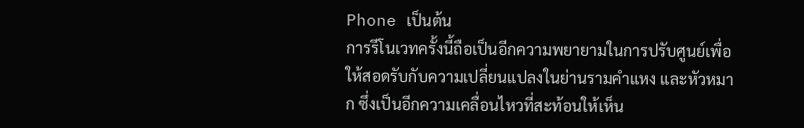Phone เป็นต้น
การรีโนเวทครั้งนี้ถือเป็นอีกความพยายามในการปรับศูนย์เพื่อให้สอดรับกับความเปลี่ยนแปลงในย่านรามคำแหง และหัวหมาก ซึ่งเป็นอีกความเคลื่อนไหวที่สะท้อนให้เห็น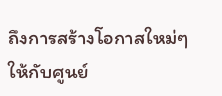ถึงการสร้างโอกาสใหม่ๆ ให้กับศูนย์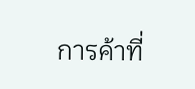การค้าที่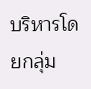บริหารโดยกลุ่ม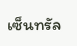เซ็นทรัล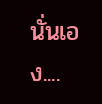นั่นเอง....